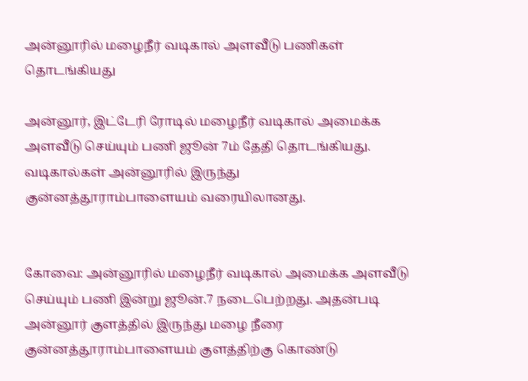அன்னூரில் மழைநீர் வடிகால் அளவீடு பணிகள் தொடங்கியது

அன்னூர், இட்டேரி ரோடில் மழைநீர் வடிகால் அமைக்க அளவீடு செய்யும் பணி ஜூன் 7ம் தேதி தொடங்கியது. வடிகால்கள் அன்னூரில் இருந்து குன்னத்தூராம்பாளையம் வரையிலானது.


கோவை: அன்னூரில் மழைநீர் வடிகால் அமைக்க அளவீடு செய்யும் பணி இன்று ஜூன்.7 நடைபெற்றது. அதன்படி அன்னூர் குளத்தில் இருந்து மழை நீரை குன்னத்தூராம்பாளையம் குளத்திற்கு கொண்டு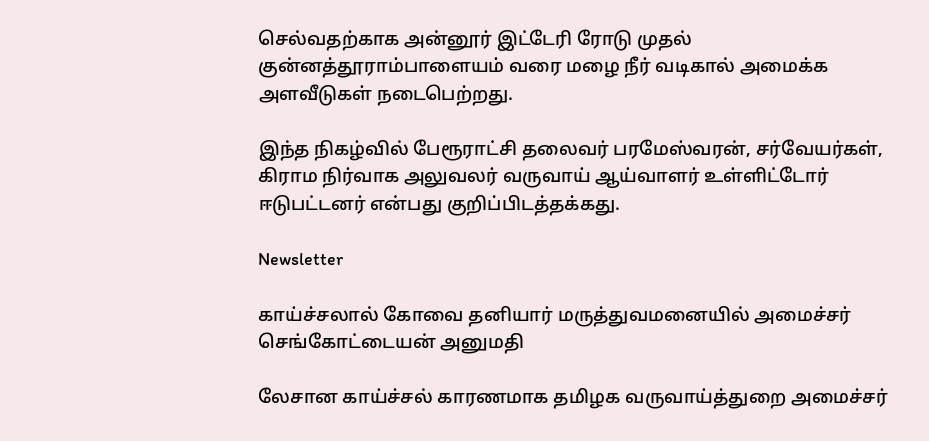செல்வதற்காக அன்னூர் இட்டேரி ரோடு முதல் குன்னத்தூராம்பாளையம் வரை மழை நீர் வடிகால் அமைக்க அளவீடுகள் நடைபெற்றது.

இந்த நிகழ்வில் பேரூராட்சி தலைவர் பரமேஸ்வரன், சர்வேயர்கள், கிராம நிர்வாக அலுவலர் வருவாய் ஆய்வாளர் உள்ளிட்டோர் ஈடுபட்டனர் என்பது குறிப்பிடத்தக்கது.

Newsletter

காய்ச்சலால் கோவை தனியார் மருத்துவமனையில் அமைச்சர் செங்கோட்டையன் அனுமதி

லேசான காய்ச்சல் காரணமாக தமிழக வருவாய்த்துறை அமைச்சர்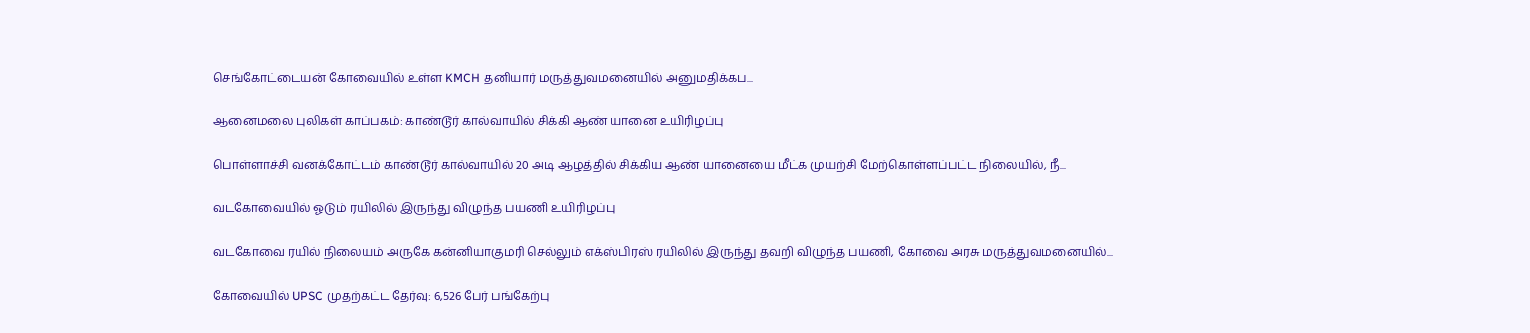செங்கோட்டையன் கோவையில் உள்ள KMCH தனியார் மருத்துவமனையில் அனுமதிக்கப...

ஆனைமலை புலிகள் காப்பகம்: காண்டூர் கால்வாயில் சிக்கி ஆண் யானை உயிரிழப்பு

பொள்ளாச்சி வனக்கோட்டம் காண்டூர் கால்வாயில் 20 அடி ஆழத்தில் சிக்கிய ஆண் யானையை மீட்க முயற்சி மேற்கொள்ளப்பட்ட நிலையில், நீ...

வடகோவையில் ஓடும் ரயிலில் இருந்து விழுந்த பயணி உயிரிழப்பு

வடகோவை ரயில் நிலையம் அருகே கன்னியாகுமரி செல்லும் எக்ஸ்பிரஸ் ரயிலில் இருந்து தவறி விழுந்த பயணி, கோவை அரசு மருத்துவமனையில்...

கோவையில் UPSC முதற்கட்ட தேர்வு: 6,526 பேர் பங்கேற்பு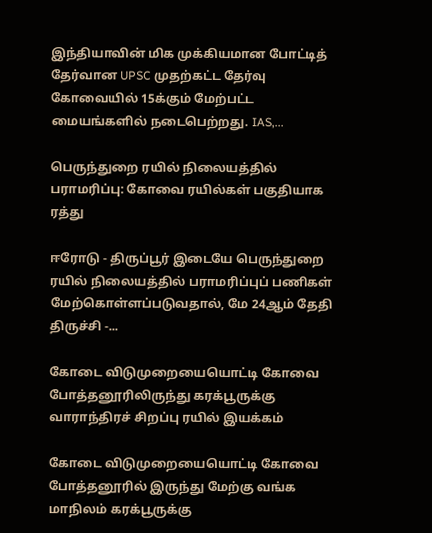இந்தியாவின் மிக முக்கியமான போட்டித் தேர்வான UPSC முதற்கட்ட தேர்வு கோவையில் 15க்கும் மேற்பட்ட மையங்களில் நடைபெற்றது. IAS,...

பெருந்துறை ரயில் நிலையத்தில் பராமரிப்பு: கோவை ரயில்கள் பகுதியாக ரத்து

ஈரோடு - திருப்பூர் இடையே பெருந்துறை ரயில் நிலையத்தில் பராமரிப்புப் பணிகள் மேற்கொள்ளப்படுவதால், மே 24ஆம் தேதி திருச்சி -...

கோடை விடுமுறையையொட்டி கோவை  போத்தனூரிலிருந்து கரக்பூருக்கு வாராந்திரச் சிறப்பு ரயில் இயக்கம்

கோடை விடுமுறையையொட்டி கோவை  போத்தனூரில் இருந்து மேற்கு வங்க மாநிலம் கரக்பூருக்கு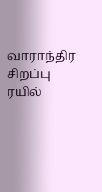வாராந்திர சிறப்பு ரயில்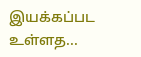இயக்கப்பட உள்ளத...